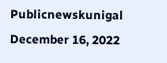Publicnewskunigal
December 16, 2022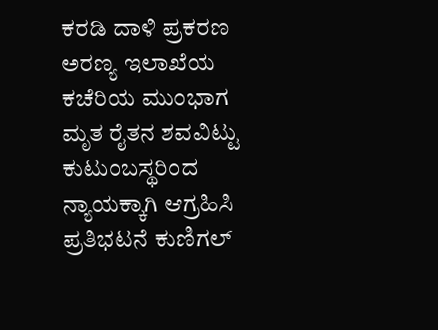ಕರಡಿ ದಾಳಿ ಪ್ರಕರಣ ಅರಣ್ಯ ಇಲಾಖೆಯ ಕಚೆರಿಯ ಮುಂಭಾಗ ಮೃತ ರೈತನ ಶವವಿಟ್ಟು ಕುಟುಂಬಸ್ಥರಿಂದ ನ್ಯಾಯಕ್ಕಾಗಿ ಆಗ್ರಹಿಸಿ ಪ್ರತಿಭಟನೆ ಕುಣಿಗಲ್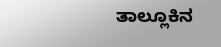ತಾಲ್ಲೂಕಿನ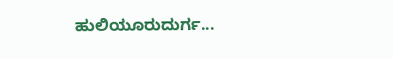ಹುಲಿಯೂರುದುರ್ಗ...